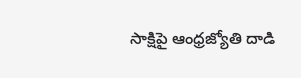సాక్షిపై ఆంధ్రజ్యోతి దాడి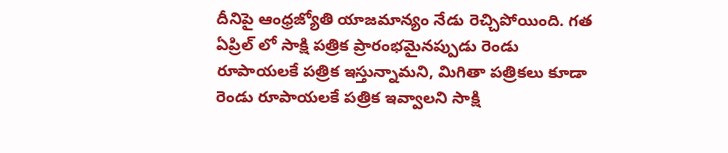దీనిపై ఆంధ్రజ్యోతి యాజమాన్యం నేడు రెచ్చిపోయింది. గత ఏప్రిల్ లో సాక్షి పత్రిక ప్రారంభమైనప్పుడు రెండు రూపాయలకే పత్రిక ఇస్తున్నామని, మిగితా పత్రికలు కూడా రెండు రూపాయలకే పత్రిక ఇవ్వాలని సాక్షి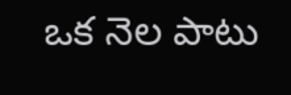ఒక నెల పాటు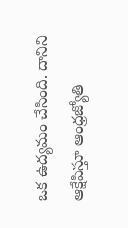ఒక ఉద్యమం చేసింది. దానిని ఆక్షేపిస్తూ ఆంధ్రజ్యోతి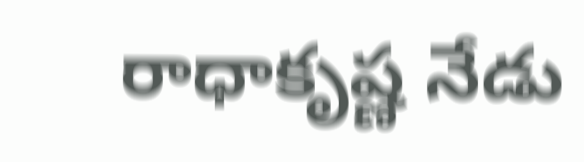రాధాకృష్ణ నేడు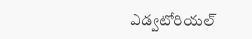ఎడ్వటోరియల్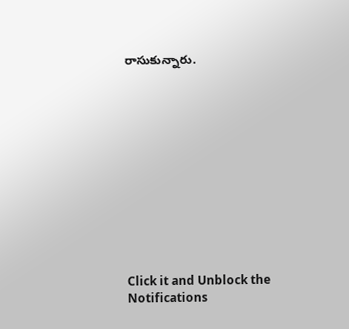రాసుకున్నారు.












Click it and Unblock the Notifications